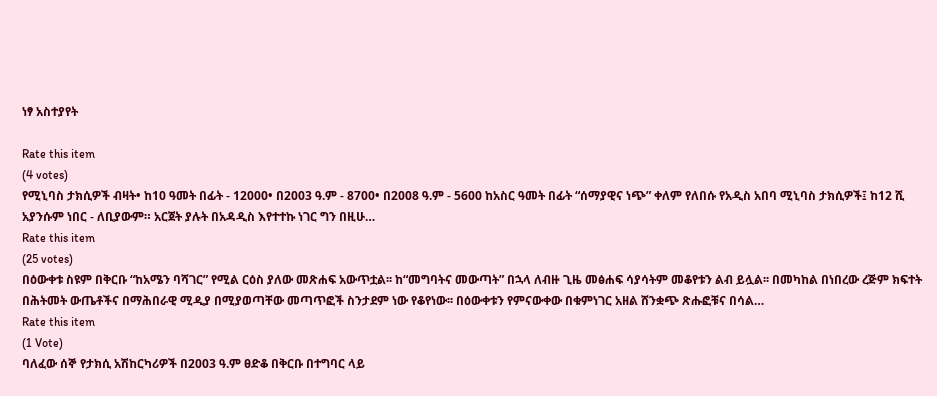ነፃ አስተያየት

Rate this item
(4 votes)
የሚኒባስ ታክሲዎች ብዛት• ከ10 ዓመት በፊት - 12000• በ2003 ዓ.ም - 8700• በ2008 ዓ.ም - 5600 ከአስር ዓመት በፊት “ሰማያዊና ነጭ” ቀለም የለበሱ የአዲስ አበባ ሚኒባስ ታክሲዎች፤ ከ12 ሺ አያንሱም ነበር - ለቢያውም። አርጀት ያሉት በአዳዲስ እየተተኩ ነገር ግን በዚሁ…
Rate this item
(25 votes)
በዕውቀቱ ስዩም በቅርቡ “ከአሜን ባሻገር” የሚል ርዕስ ያለው መጽሐፍ አውጥቷል፡፡ ከ“መግባትና መውጣት” በኋላ ለብዙ ጊዜ መፅሐፍ ሳያሳትም መቆየቱን ልብ ይሏል፡፡ በመካከል በነበረው ረጅም ክፍተት በሕትመት ውጤቶችና በማሕበራዊ ሚዲያ በሚያወጣቸው መጣጥፎች ስንታደም ነው የቆየነው፡፡ በዕውቀቱን የምናውቀው በቁምነገር አዘል ሸንቋጭ ጽሑፎቹና በሳል…
Rate this item
(1 Vote)
ባለፈው ሰኞ የታክሲ አሽከርካሪዎች በ2003 ዓ.ም ፀድቆ በቅርቡ በተግባር ላይ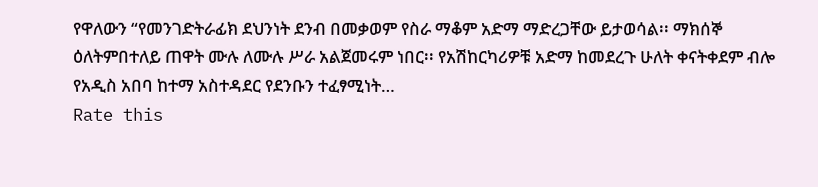የዋለውን “የመንገድትራፊክ ደህንነት ደንብ በመቃወም የስራ ማቆም አድማ ማድረጋቸው ይታወሳል፡፡ ማክሰኞ ዕለትምበተለይ ጠዋት ሙሉ ለሙሉ ሥራ አልጀመሩም ነበር፡፡ የአሽከርካሪዎቹ አድማ ከመደረጉ ሁለት ቀናትቀደም ብሎ የአዲስ አበባ ከተማ አስተዳደር የደንቡን ተፈፃሚነት…
Rate this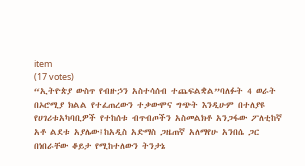item
(17 votes)
“ኢትዮጵያ ውስጥ የብዙኃን አስተሳሰብ ተጨፍልቋል”ባለፉት 4 ወራት በኦሮሚያ ክልል የተፈጠረውን ተቃውሞና ግጭት እንዲሁም በተለያዩ የሀገሪቱአካባቢዎች የተከሰቱ ብጥብጦችን አስመልክቶ አንጋፋው ፖለቲከኛ አቶ ልደቱ አያሌው፤ከአዲስ አድማስ ጋዜጠኛ አለማየሁ አንበሴ ጋር በነበራቸው ቆይታ የሚከተለውን ትንታኔ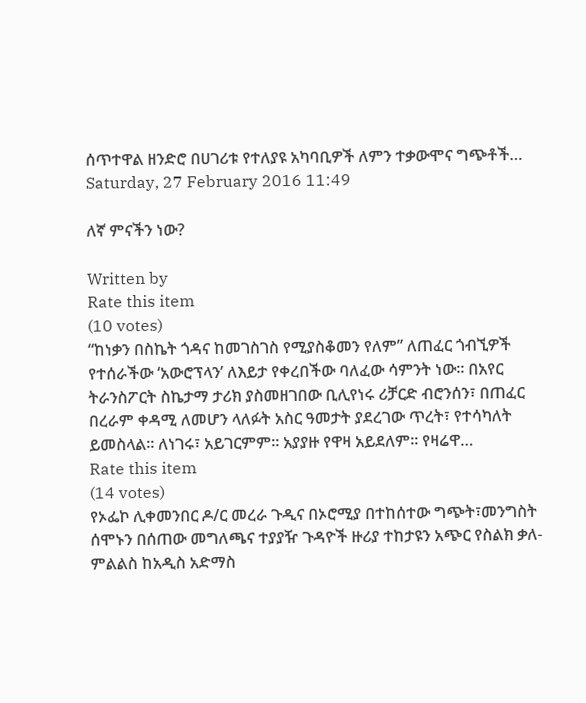ሰጥተዋል ዘንድሮ በሀገሪቱ የተለያዩ አካባቢዎች ለምን ተቃውሞና ግጭቶች…
Saturday, 27 February 2016 11:49

ለኛ ምናችን ነው?

Written by
Rate this item
(10 votes)
“ከነቃን በስኬት ጎዳና ከመገስገስ የሚያስቆመን የለም” ለጠፈር ጎብኚዎች የተሰራችው ‘አውሮፕላን’ ለእይታ የቀረበችው ባለፈው ሳምንት ነው። በአየር ትራንስፖርት ስኬታማ ታሪክ ያስመዘገበው ቢሊየነሩ ሪቻርድ ብሮንሰን፣ በጠፈር በረራም ቀዳሚ ለመሆን ላለፉት አስር ዓመታት ያደረገው ጥረት፣ የተሳካለት ይመስላል። ለነገሩ፣ አይገርምም። አያያዙ የዋዛ አይደለም። የዛሬዋ…
Rate this item
(14 votes)
የኦፌኮ ሊቀመንበር ዶ/ር መረራ ጉዲና በኦሮሚያ በተከሰተው ግጭት፣መንግስት ሰሞኑን በሰጠው መግለጫና ተያያዥ ጉዳዮች ዙሪያ ተከታዩን አጭር የስልክ ቃለ-ምልልስ ከአዲስ አድማስ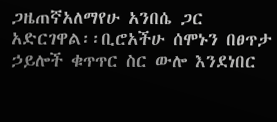ጋዜጠኛአለማየሁ አንበሴ ጋር አድርገዋል፡፡ቢሮአችሁ ሰሞኑን በፀጥታ ኃይሎች ቁጥጥር ስር ውሎ እንደነበር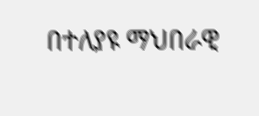በተለያዩ ማህበራዊ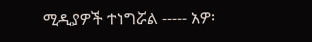ሚዲያዎች ተነግሯል ----- አዎ፡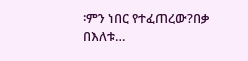፡ምን ነበር የተፈጠረው?በቃ በእለቱ…